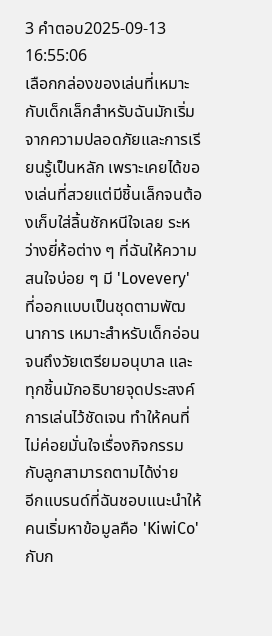3 คำตอบ2025-09-13 16:55:06
เลือกกล่องของเล่นที่เหมาะกับเด็กเล็กสำหรับฉันมักเริ่มจากความปลอดภัยและการเรียนรู้เป็นหลัก เพราะเคยได้ของเล่นที่สวยแต่มีชิ้นเล็กจนต้องเก็บใส่ลิ้นชักหนีใจเลย ระหว่างยี่ห้อต่าง ๆ ที่ฉันให้ความสนใจบ่อย ๆ มี 'Lovevery' ที่ออกแบบเป็นชุดตามพัฒนาการ เหมาะสำหรับเด็กอ่อนจนถึงวัยเตรียมอนุบาล และทุกชิ้นมักอธิบายจุดประสงค์การเล่นไว้ชัดเจน ทำให้คนที่ไม่ค่อยมั่นใจเรื่องกิจกรรมกับลูกสามารถตามได้ง่าย
อีกแบรนด์ที่ฉันชอบแนะนำให้คนเริ่มหาข้อมูลคือ 'KiwiCo' กับก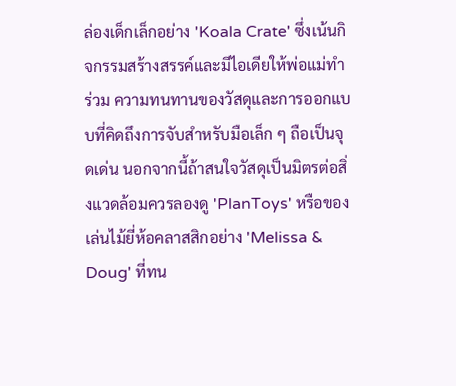ล่องเด็กเล็กอย่าง 'Koala Crate' ซึ่งเน้นกิจกรรมสร้างสรรค์และมีไอเดียให้พ่อแม่ทำร่วม ความทนทานของวัสดุและการออกแบบที่คิดถึงการจับสำหรับมือเล็ก ๆ ถือเป็นจุดเด่น นอกจากนี้ถ้าสนใจวัสดุเป็นมิตรต่อสิ่งแวดล้อมควรลองดู 'PlanToys' หรือของเล่นไม้ยี่ห้อคลาสสิกอย่าง 'Melissa & Doug' ที่ทน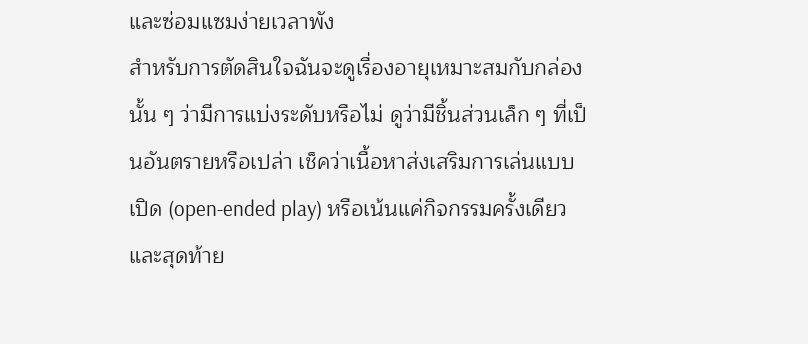และซ่อมแซมง่ายเวลาพัง
สำหรับการตัดสินใจฉันจะดูเรื่องอายุเหมาะสมกับกล่องนั้น ๆ ว่ามีการแบ่งระดับหรือไม่ ดูว่ามีชิ้นส่วนเล็ก ๆ ที่เป็นอันตรายหรือเปล่า เช็คว่าเนื้อหาส่งเสริมการเล่นแบบเปิด (open-ended play) หรือเน้นแค่กิจกรรมครั้งเดียว และสุดท้าย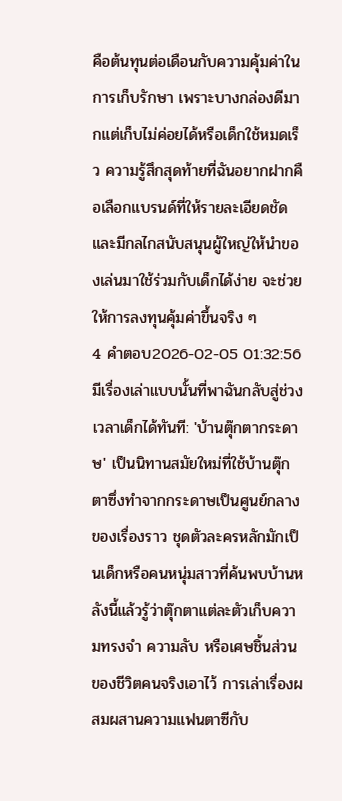คือต้นทุนต่อเดือนกับความคุ้มค่าในการเก็บรักษา เพราะบางกล่องดีมากแต่เก็บไม่ค่อยได้หรือเด็กใช้หมดเร็ว ความรู้สึกสุดท้ายที่ฉันอยากฝากคือเลือกแบรนด์ที่ให้รายละเอียดชัดและมีกลไกสนับสนุนผู้ใหญ่ให้นำของเล่นมาใช้ร่วมกับเด็กได้ง่าย จะช่วยให้การลงทุนคุ้มค่าขึ้นจริง ๆ
4 คำตอบ2026-02-05 01:32:56
มีเรื่องเล่าแบบนั้นที่พาฉันกลับสู่ช่วงเวลาเด็กได้ทันที: 'บ้านตุ๊กตากระดาษ' เป็นนิทานสมัยใหม่ที่ใช้บ้านตุ๊กตาซึ่งทำจากกระดาษเป็นศูนย์กลางของเรื่องราว ชุดตัวละครหลักมักเป็นเด็กหรือคนหนุ่มสาวที่ค้นพบบ้านหลังนี้แล้วรู้ว่าตุ๊กตาแต่ละตัวเก็บความทรงจำ ความลับ หรือเศษชิ้นส่วนของชีวิตคนจริงเอาไว้ การเล่าเรื่องผสมผสานความแฟนตาซีกับ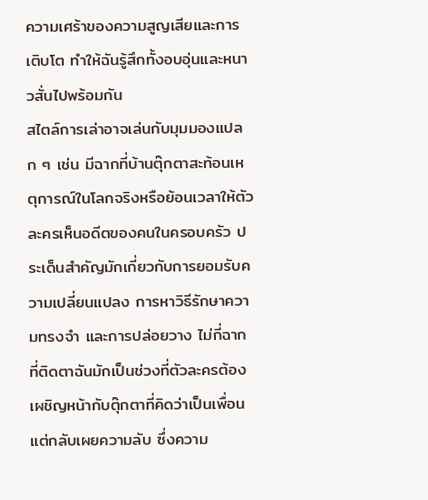ความเศร้าของความสูญเสียและการเติบโต ทำให้ฉันรู้สึกทั้งอบอุ่นและหนาวสั่นไปพร้อมกัน
สไตล์การเล่าอาจเล่นกับมุมมองแปลก ๆ เช่น มีฉากที่บ้านตุ๊กตาสะท้อนเหตุการณ์ในโลกจริงหรือย้อนเวลาให้ตัวละครเห็นอดีตของคนในครอบครัว ประเด็นสำคัญมักเกี่ยวกับการยอมรับความเปลี่ยนแปลง การหาวิธีรักษาความทรงจำ และการปล่อยวาง ไม่กี่ฉากที่ติดตาฉันมักเป็นช่วงที่ตัวละครต้องเผชิญหน้ากับตุ๊กตาที่คิดว่าเป็นเพื่อนแต่กลับเผยความลับ ซึ่งความ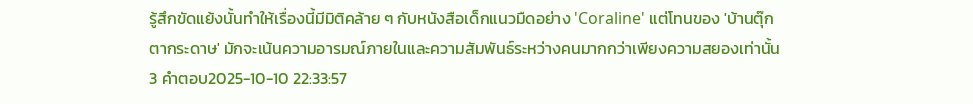รู้สึกขัดแย้งนั้นทำให้เรื่องนี้มีมิติคล้าย ๆ กับหนังสือเด็กแนวมืดอย่าง 'Coraline' แต่โทนของ 'บ้านตุ๊กตากระดาษ' มักจะเน้นความอารมณ์ภายในและความสัมพันธ์ระหว่างคนมากกว่าเพียงความสยองเท่านั้น
3 คำตอบ2025-10-10 22:33:57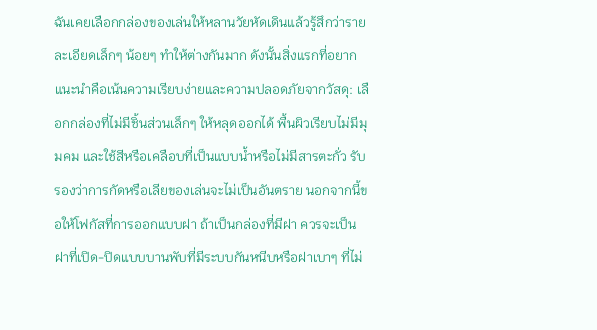ฉันเคยเลือกกล่องของเล่นให้หลานวัยหัดเดินแล้วรู้สึกว่ารายละเอียดเล็กๆ น้อยๆ ทำให้ต่างกันมาก ดังนั้นสิ่งแรกที่อยากแนะนำคือเน้นความเรียบง่ายและความปลอดภัยจากวัสดุ: เลือกกล่องที่ไม่มีชิ้นส่วนเล็กๆ ให้หลุดออกได้ พื้นผิวเรียบไม่มีมุมคม และใช้สีหรือเคลือบที่เป็นแบบน้ำหรือไม่มีสารตะกั่ว รับรองว่าการกัดหรือเลียของเล่นจะไม่เป็นอันตราย นอกจากนี้ขอให้โฟกัสที่การออกแบบฝา ถ้าเป็นกล่องที่มีฝา ควรจะเป็นฝาที่เปิด-ปิดแบบบานพับที่มีระบบกันหนีบหรือฝาเบาๆ ที่ไม่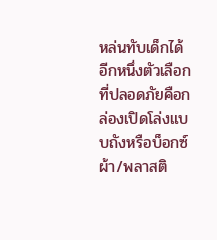หล่นทับเด็กได้ อีกหนึ่งตัวเลือกที่ปลอดภัยคือกล่องเปิดโล่งแบบถังหรือบ็อกซ์ผ้า/พลาสติ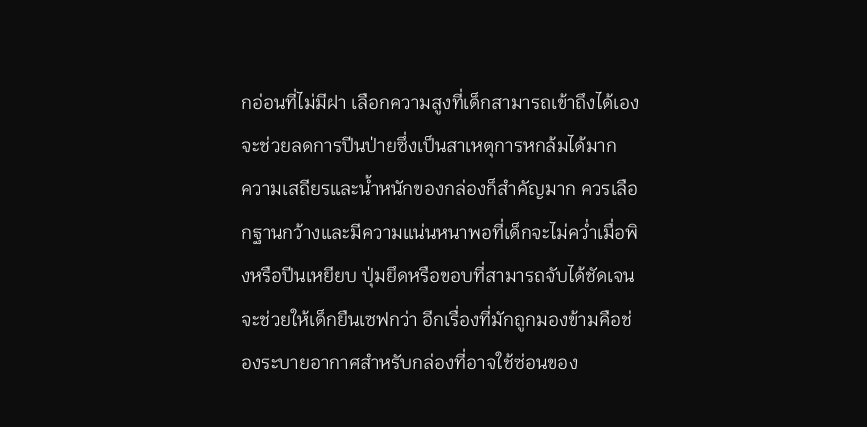กอ่อนที่ไม่มีฝา เลือกความสูงที่เด็กสามารถเข้าถึงได้เองจะช่วยลดการปีนป่ายซึ่งเป็นสาเหตุการหกล้มได้มาก
ความเสถียรและน้ำหนักของกล่องก็สำคัญมาก ควรเลือกฐานกว้างและมีความแน่นหนาพอที่เด็กจะไม่คว่ำเมื่อพิงหรือปีนเหยียบ ปุ่มยึดหรือขอบที่สามารถจับได้ชัดเจนจะช่วยให้เด็กยืนเซฟกว่า อีกเรื่องที่มักถูกมองข้ามคือช่องระบายอากาศสำหรับกล่องที่อาจใช้ซ่อนของ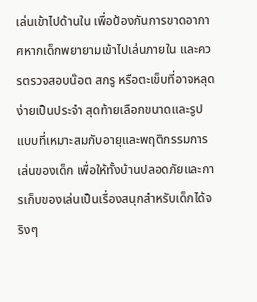เล่นเข้าไปด้านใน เพื่อป้องกันการขาดอากาศหากเด็กพยายามเข้าไปเล่นภายใน และควรตรวจสอบน๊อต สกรู หรือตะเข็บที่อาจหลุดง่ายเป็นประจำ สุดท้ายเลือกขนาดและรูปแบบที่เหมาะสมกับอายุและพฤติกรรมการเล่นของเด็ก เพื่อให้ทั้งบ้านปลอดภัยและการเก็บของเล่นเป็นเรื่องสนุกสำหรับเด็กได้จริงๆ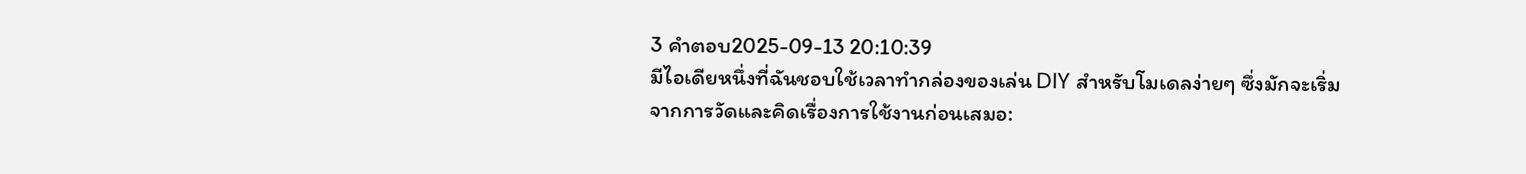3 คำตอบ2025-09-13 20:10:39
มีไอเดียหนึ่งที่ฉันชอบใช้เวลาทำกล่องของเล่น DIY สำหรับโมเดลง่ายๆ ซึ่งมักจะเริ่มจากการวัดและคิดเรื่องการใช้งานก่อนเสมอ: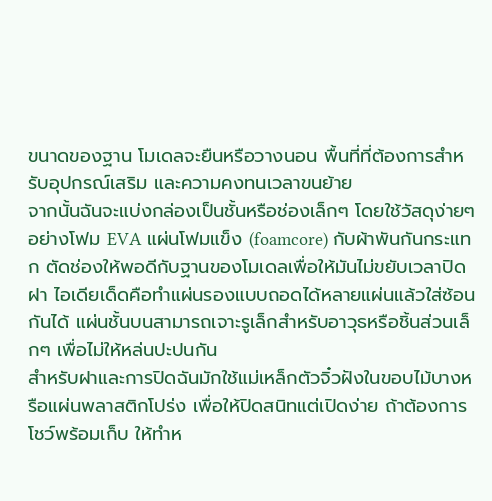ขนาดของฐาน โมเดลจะยืนหรือวางนอน พื้นที่ที่ต้องการสำหรับอุปกรณ์เสริม และความคงทนเวลาขนย้าย
จากนั้นฉันจะแบ่งกล่องเป็นชั้นหรือช่องเล็กๆ โดยใช้วัสดุง่ายๆ อย่างโฟม EVA แผ่นโฟมแข็ง (foamcore) กับผ้าพันกันกระแทก ตัดช่องให้พอดีกับฐานของโมเดลเพื่อให้มันไม่ขยับเวลาปิดฝา ไอเดียเด็ดคือทำแผ่นรองแบบถอดได้หลายแผ่นแล้วใส่ซ้อนกันได้ แผ่นชั้นบนสามารถเจาะรูเล็กสำหรับอาวุธหรือชิ้นส่วนเล็กๆ เพื่อไม่ให้หล่นปะปนกัน
สำหรับฝาและการปิดฉันมักใช้แม่เหล็กตัวจิ๋วฝังในขอบไม้บางหรือแผ่นพลาสติกโปร่ง เพื่อให้ปิดสนิทแต่เปิดง่าย ถ้าต้องการโชว์พร้อมเก็บ ให้ทำห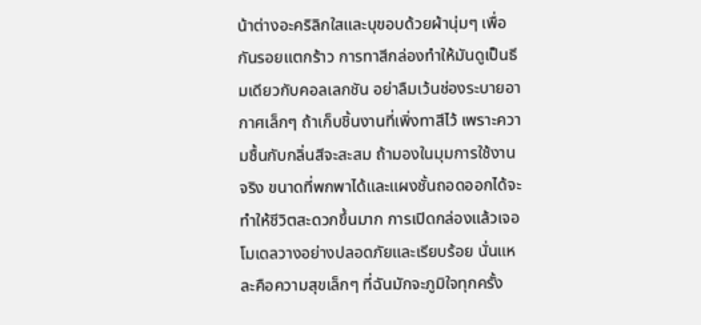น้าต่างอะคริลิกใสและบุขอบด้วยผ้านุ่มๆ เพื่อกันรอยแตกร้าว การทาสีกล่องทำให้มันดูเป็นธีมเดียวกับคอลเลกชัน อย่าลืมเว้นช่องระบายอากาศเล็กๆ ถ้าเก็บชิ้นงานที่เพิ่งทาสีไว้ เพราะความชื้นกับกลิ่นสีจะสะสม ถ้ามองในมุมการใช้งานจริง ขนาดที่พกพาได้และแผงชั้นถอดออกได้จะทำให้ชีวิตสะดวกขึ้นมาก การเปิดกล่องแล้วเจอโมเดลวางอย่างปลอดภัยและเรียบร้อย นั่นแหละคือความสุขเล็กๆ ที่ฉันมักจะภูมิใจทุกครั้ง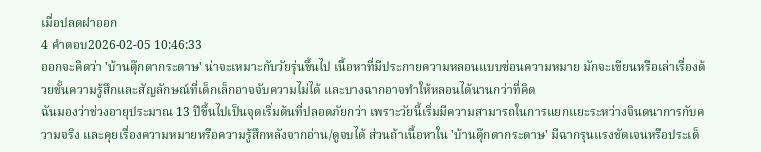เมื่อปลดฝาออก
4 คำตอบ2026-02-05 10:46:33
ออกจะคิดว่า 'บ้านตุ๊กตากระดาษ' น่าจะเหมาะกับวัยรุ่นขึ้นไป เนื้อหาที่มีประกายความหลอนแบบซ่อนความหมาย มักจะเขียนหรือเล่าเรื่องด้วยชั้นความรู้สึกและสัญลักษณ์ที่เด็กเล็กอาจจับความไม่ได้ และบางฉากอาจทำให้หลอนได้นานกว่าที่คิด
ฉันมองว่าช่วงอายุประมาณ 13 ปีขึ้นไปเป็นจุดเริ่มต้นที่ปลอดภัยกว่า เพราะวัยนี้เริ่มมีความสามารถในการแยกแยะระหว่างจินตนาการกับความจริง และคุยเรื่องความหมายหรือความรู้สึกหลังจากอ่าน/ดูจบได้ ส่วนถ้าเนื้อหาใน 'บ้านตุ๊กตากระดาษ' มีฉากรุนแรงชัดเจนหรือประเด็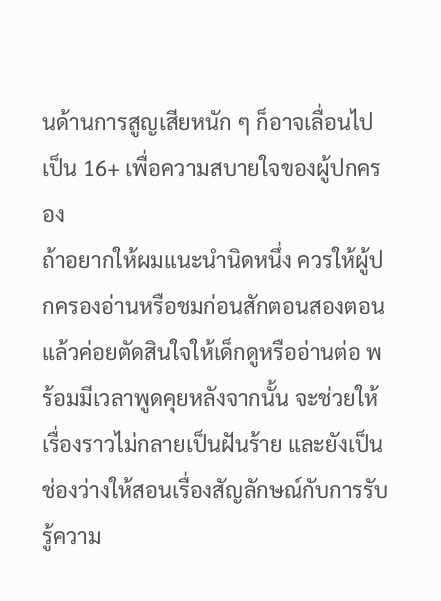นด้านการสูญเสียหนัก ๆ ก็อาจเลื่อนไปเป็น 16+ เพื่อความสบายใจของผู้ปกครอง
ถ้าอยากให้ผมแนะนำนิดหนึ่ง ควรให้ผู้ปกครองอ่านหรือชมก่อนสักตอนสองตอน แล้วค่อยตัดสินใจให้เด็กดูหรืออ่านต่อ พร้อมมีเวลาพูดคุยหลังจากนั้น จะช่วยให้เรื่องราวไม่กลายเป็นฝันร้าย และยังเป็นช่องว่างให้สอนเรื่องสัญลักษณ์กับการรับรู้ความ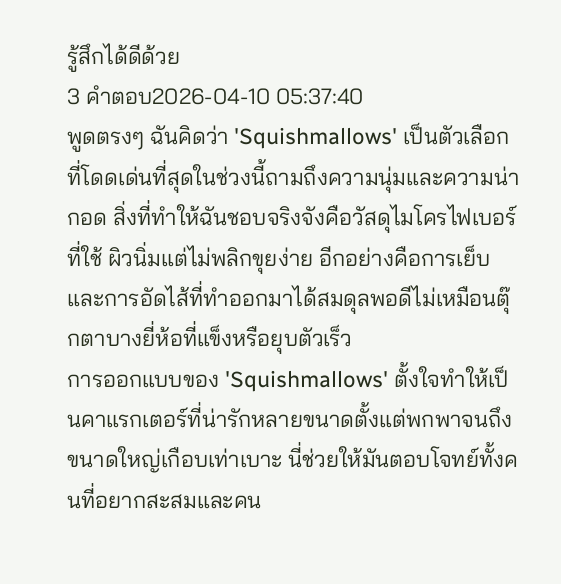รู้สึกได้ดีด้วย
3 คำตอบ2026-04-10 05:37:40
พูดตรงๆ ฉันคิดว่า 'Squishmallows' เป็นตัวเลือกที่โดดเด่นที่สุดในช่วงนี้ถามถึงความนุ่มและความน่ากอด สิ่งที่ทำให้ฉันชอบจริงจังคือวัสดุไมโครไฟเบอร์ที่ใช้ ผิวนิ่มแต่ไม่พลิกขุยง่าย อีกอย่างคือการเย็บและการอัดไส้ที่ทำออกมาได้สมดุลพอดีไม่เหมือนตุ๊กตาบางยี่ห้อที่แข็งหรือยุบตัวเร็ว
การออกแบบของ 'Squishmallows' ตั้งใจทำให้เป็นคาแรกเตอร์ที่น่ารักหลายขนาดตั้งแต่พกพาจนถึงขนาดใหญ่เกือบเท่าเบาะ นี่ช่วยให้มันตอบโจทย์ทั้งคนที่อยากสะสมและคน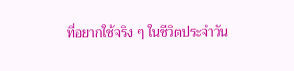ที่อยากใช้จริง ๆ ในชีวิตประจำวัน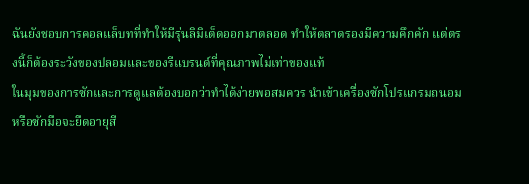ฉันยังชอบการคอลแล็บทที่ทำให้มีรุ่นลิมิเต็ดออกมาตลอด ทำให้ตลาดรองมีความคึกคัก แต่ตรงนี้ก็ต้องระวังของปลอมและของรีแบรนด์ที่คุณภาพไม่เท่าของแท้
ในมุมของการซักและการดูแลต้องบอกว่าทำได้ง่ายพอสมควร นำเข้าเครื่องซักโปรแกรมถนอมหรือซักมือจะยืดอายุสี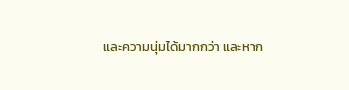และความนุ่มได้มากกว่า และหาก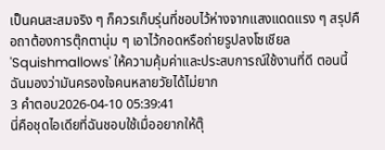เป็นคนสะสมจริง ๆ ก็ควรเก็บรุ่นที่ชอบไว้ห่างจากแสงแดดแรง ๆ สรุปคือถาต้องการตุ๊กตานุ่ม ๆ เอาไว้กอดหรือถ่ายรูปลงโซเชียล 'Squishmallows' ให้ความคุ้มค่าและประสบการณ์ใช้งานที่ดี ตอนนี้ฉันมองว่ามันครองใจคนหลายวัยได้ไม่ยาก
3 คำตอบ2026-04-10 05:39:41
นี่คือชุดไอเดียที่ฉันชอบใช้เมื่ออยากให้ตุ๊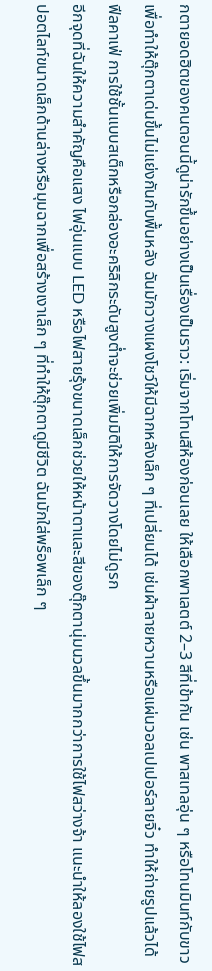กตายอดฮิตของคนตอนนี้ดูน่ารักขึ้นอย่างเป็นเรื่องเป็นราว: เริ่มจากโทนสีห้องก่อนเลย ให้เลือกพาเลตต์ 2–3 สีที่เข้ากัน เช่น พาสเทลอุ่น ๆ หรือโทนมินท์กับขาว เพื่อทำให้ตุ๊กตาเด่นขึ้นไม่แย่งกันกับพื้นหลัง ฉันมักวางแผงโชว์ให้มีฉากหลังเล็ก ๆ ที่เปลี่ยนได้ เช่นผ้าลายหวานหรือแผ่นวอลเปเปอร์ลายจิ๋ว ทำให้ถ่ายรูปแล้วได้ฟีลคาเฟ่ การใช้ชั้นแบบสเต็กหรือกล่องอะคริลิกระดับสูงต่ำจะช่วยเพิ่มมิติให้การจัดวางโดยไม่ดูรก
อีกจุดที่ฉันให้ความสำคัญคือแสง ไฟอุ่นแบบ LED หรือไฟสายรุ้งขนาดเล็กช่วยให้หน้าตาและสีของตุ๊กตานุ่มนวลขึ้นมากกว่าการใช้ไฟสว่างจ้า แนะนำให้ลองใช้ไฟสปอตไลท์ขนาดเล็กด้านล่างหรือมุมฉากเพื่อสร้างเงาเล็ก ๆ ที่ทำให้ตุ๊กตาดูมีชีวิต ฉันมักใส่พร็อพเล็ก ๆ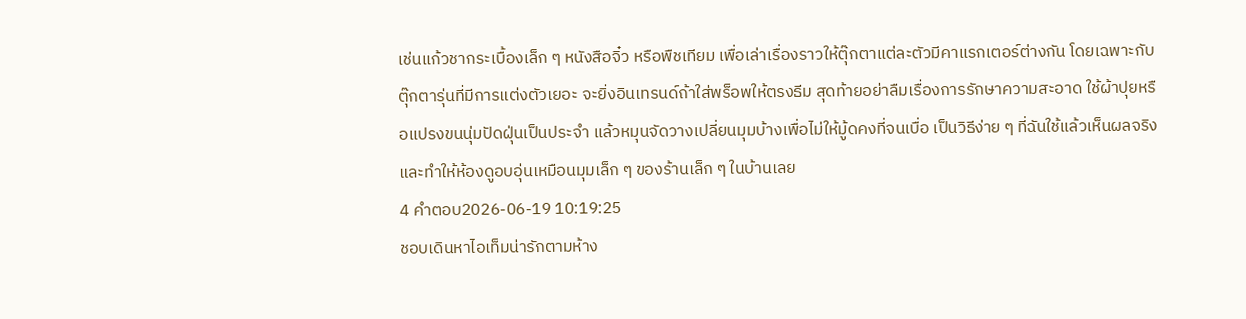เช่นแก้วชากระเบื้องเล็ก ๆ หนังสือจิ๋ว หรือพืชเทียม เพื่อเล่าเรื่องราวให้ตุ๊กตาแต่ละตัวมีคาแรกเตอร์ต่างกัน โดยเฉพาะกับตุ๊กตารุ่นที่มีการแต่งตัวเยอะ จะยิ่งอินเทรนด์ถ้าใส่พร็อพให้ตรงธีม สุดท้ายอย่าลืมเรื่องการรักษาความสะอาด ใช้ผ้าปุยหรือแปรงขนนุ่มปัดฝุ่นเป็นประจำ แล้วหมุนจัดวางเปลี่ยนมุมบ้างเพื่อไม่ให้มู้ดคงที่จนเบื่อ เป็นวิธีง่าย ๆ ที่ฉันใช้แล้วเห็นผลจริง และทำให้ห้องดูอบอุ่นเหมือนมุมเล็ก ๆ ของร้านเล็ก ๆ ในบ้านเลย
4 คำตอบ2026-06-19 10:19:25
ชอบเดินหาไอเท็มน่ารักตามห้าง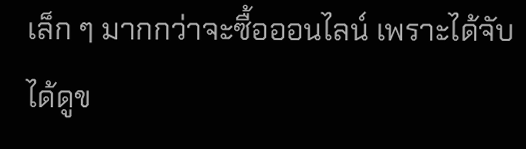เล็ก ๆ มากกว่าจะซื้อออนไลน์ เพราะได้จับ ได้ดูข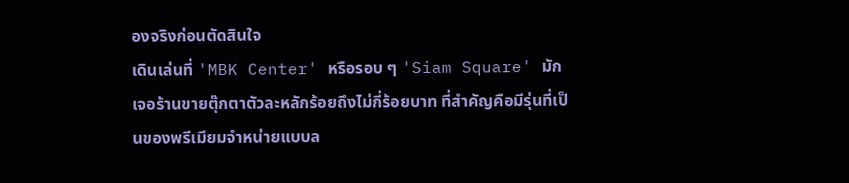องจริงก่อนตัดสินใจ
เดินเล่นที่ 'MBK Center' หรือรอบ ๆ 'Siam Square' มักเจอร้านขายตุ๊กตาตัวละหลักร้อยถึงไม่กี่ร้อยบาท ที่สำคัญคือมีรุ่นที่เป็นของพรีเมียมจำหน่ายแบบล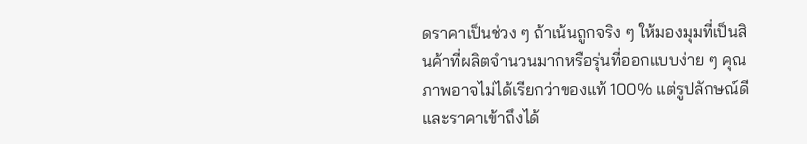ดราคาเป็นช่วง ๆ ถ้าเน้นถูกจริง ๆ ให้มองมุมที่เป็นสินค้าที่ผลิตจำนวนมากหรือรุ่นที่ออกแบบง่าย ๆ คุณภาพอาจไม่ได้เรียกว่าของแท้ 100% แต่รูปลักษณ์ดีและราคาเข้าถึงได้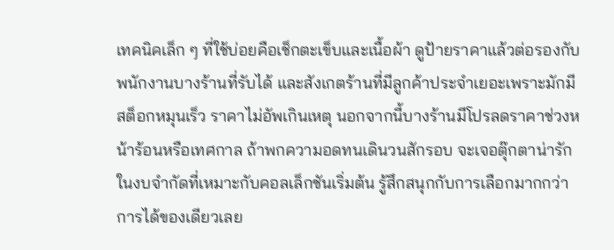เทคนิคเล็ก ๆ ที่ใช้บ่อยคือเช็กตะเข็บและเนื้อผ้า ดูป้ายราคาแล้วต่อรองกับพนักงานบางร้านที่รับได้ และสังเกตร้านที่มีลูกค้าประจำเยอะเพราะมักมีสต็อกหมุนเร็ว ราคาไม่อัพเกินเหตุ นอกจากนี้บางร้านมีโปรลดราคาช่วงหน้าร้อนหรือเทศกาล ถ้าพกความอดทนเดินวนสักรอบ จะเจอตุ๊กตาน่ารักในงบจำกัดที่เหมาะกับคอลเล็กชันเริ่มต้น รู้สึกสนุกกับการเลือกมากกว่าการได้ของเดียวเลย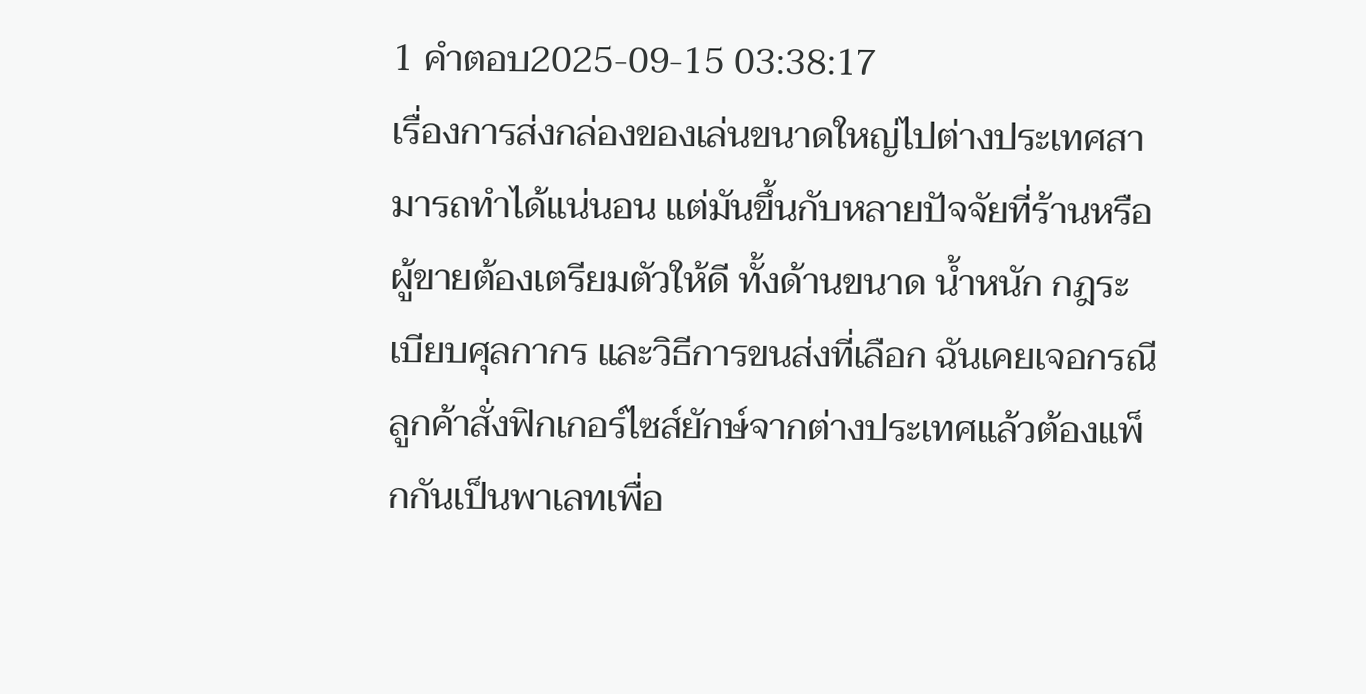1 คำตอบ2025-09-15 03:38:17
เรื่องการส่งกล่องของเล่นขนาดใหญ่ไปต่างประเทศสามารถทำได้แน่นอน แต่มันขึ้นกับหลายปัจจัยที่ร้านหรือผู้ขายต้องเตรียมตัวให้ดี ทั้งด้านขนาด น้ำหนัก กฎระเบียบศุลกากร และวิธีการขนส่งที่เลือก ฉันเคยเจอกรณีลูกค้าสั่งฟิกเกอร์ไซส์ยักษ์จากต่างประเทศแล้วต้องแพ็กกันเป็นพาเลทเพื่อ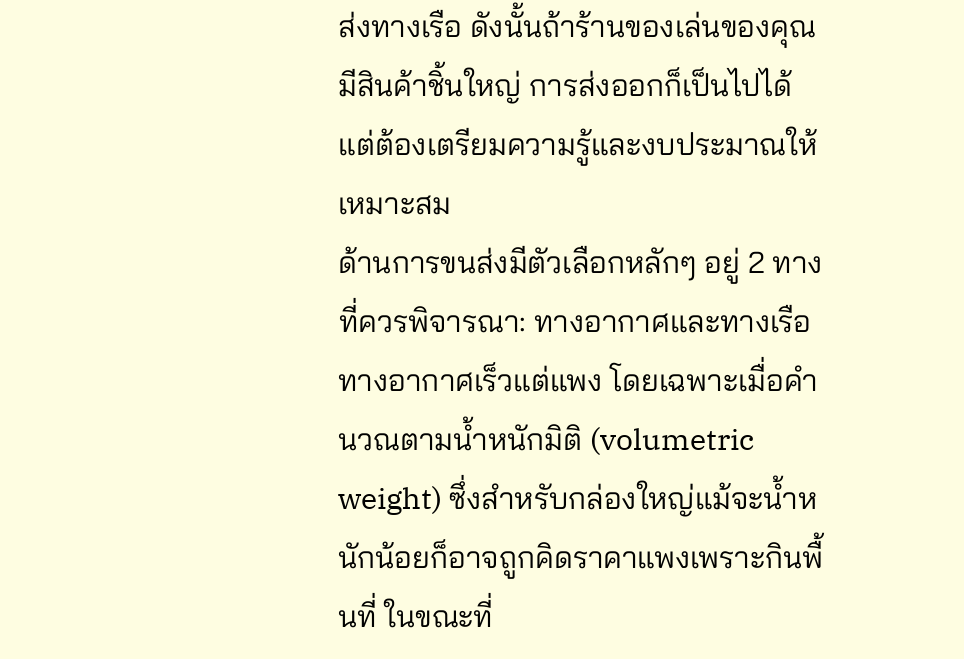ส่งทางเรือ ดังนั้นถ้าร้านของเล่นของคุณมีสินค้าชิ้นใหญ่ การส่งออกก็เป็นไปได้ แต่ต้องเตรียมความรู้และงบประมาณให้เหมาะสม
ด้านการขนส่งมีตัวเลือกหลักๆ อยู่ 2 ทางที่ควรพิจารณา: ทางอากาศและทางเรือ ทางอากาศเร็วแต่แพง โดยเฉพาะเมื่อคำนวณตามน้ำหนักมิติ (volumetric weight) ซึ่งสำหรับกล่องใหญ่แม้จะน้ำหนักน้อยก็อาจถูกคิดราคาแพงเพราะกินพื้นที่ ในขณะที่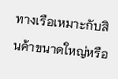ทางเรือเหมาะกับสินค้าขนาดใหญ่หรือ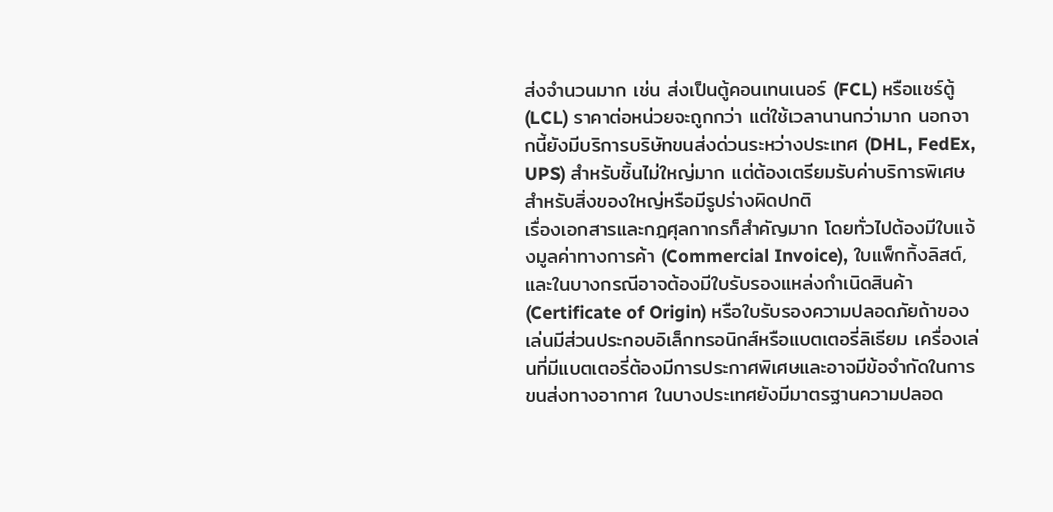ส่งจำนวนมาก เช่น ส่งเป็นตู้คอนเทนเนอร์ (FCL) หรือแชร์ตู้ (LCL) ราคาต่อหน่วยจะถูกกว่า แต่ใช้เวลานานกว่ามาก นอกจากนี้ยังมีบริการบริษัทขนส่งด่วนระหว่างประเทศ (DHL, FedEx, UPS) สำหรับชิ้นไม่ใหญ่มาก แต่ต้องเตรียมรับค่าบริการพิเศษสำหรับสิ่งของใหญ่หรือมีรูปร่างผิดปกติ
เรื่องเอกสารและกฎศุลกากรก็สำคัญมาก โดยทั่วไปต้องมีใบแจ้งมูลค่าทางการค้า (Commercial Invoice), ใบแพ็กกิ้งลิสต์, และในบางกรณีอาจต้องมีใบรับรองแหล่งกำเนิดสินค้า (Certificate of Origin) หรือใบรับรองความปลอดภัยถ้าของเล่นมีส่วนประกอบอิเล็กทรอนิกส์หรือแบตเตอรี่ลิเธียม เครื่องเล่นที่มีแบตเตอรี่ต้องมีการประกาศพิเศษและอาจมีข้อจำกัดในการขนส่งทางอากาศ ในบางประเทศยังมีมาตรฐานความปลอด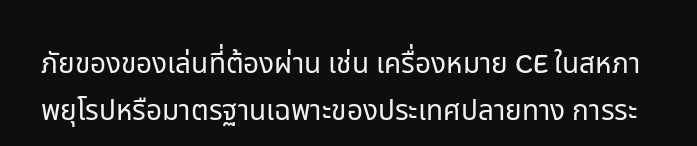ภัยของของเล่นที่ต้องผ่าน เช่น เครื่องหมาย CE ในสหภาพยุโรปหรือมาตรฐานเฉพาะของประเทศปลายทาง การระ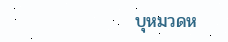บุหมวดห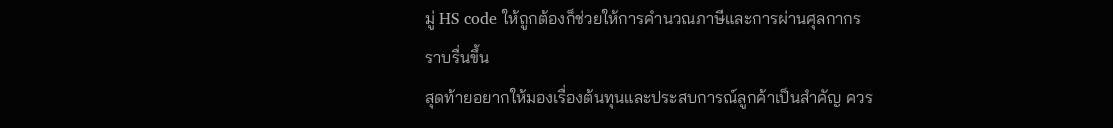มู่ HS code ให้ถูกต้องก็ช่วยให้การคำนวณภาษีและการผ่านศุลกากรราบรื่นขึ้น
สุดท้ายอยากให้มองเรื่องต้นทุนและประสบการณ์ลูกค้าเป็นสำคัญ ควร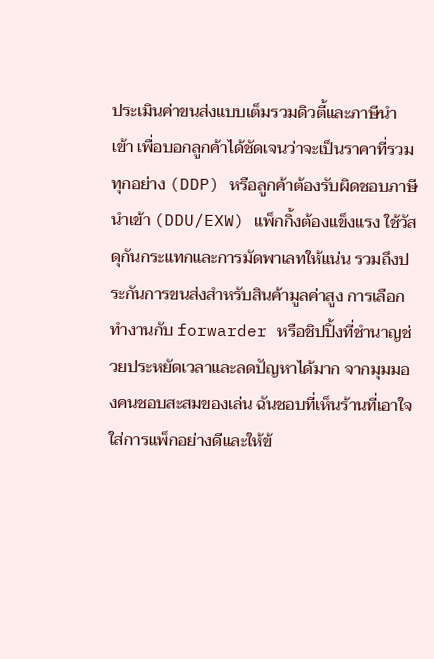ประเมินค่าขนส่งแบบเต็มรวมดิวตี้และภาษีนำเข้า เพื่อบอกลูกค้าได้ชัดเจนว่าจะเป็นราคาที่รวมทุกอย่าง (DDP) หรือลูกค้าต้องรับผิดชอบภาษีนำเข้า (DDU/EXW) แพ็กกิ้งต้องแข็งแรง ใช้วัสดุกันกระแทกและการมัดพาเลทให้แน่น รวมถึงประกันการขนส่งสำหรับสินค้ามูลค่าสูง การเลือกทำงานกับ forwarder หรือชิปปิ้งที่ชำนาญช่วยประหยัดเวลาและลดปัญหาได้มาก จากมุมมองคนชอบสะสมของเล่น ฉันชอบที่เห็นร้านที่เอาใจใส่การแพ็กอย่างดีและให้ข้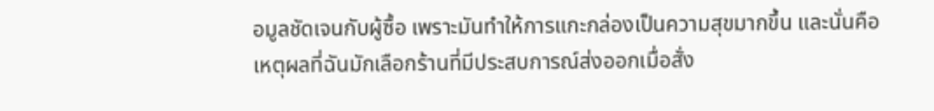อมูลชัดเจนกับผู้ซื้อ เพราะมันทำให้การแกะกล่องเป็นความสุขมากขึ้น และนั่นคือเหตุผลที่ฉันมักเลือกร้านที่มีประสบการณ์ส่งออกเมื่อสั่ง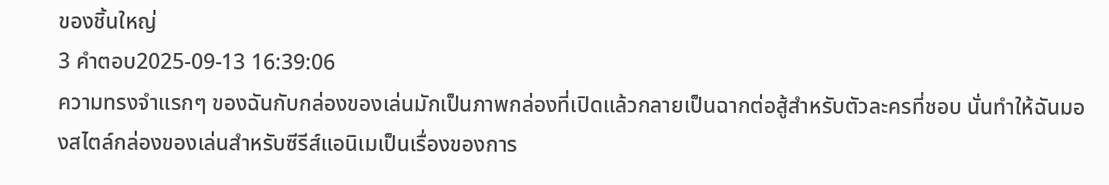ของชิ้นใหญ่
3 คำตอบ2025-09-13 16:39:06
ความทรงจำแรกๆ ของฉันกับกล่องของเล่นมักเป็นภาพกล่องที่เปิดแล้วกลายเป็นฉากต่อสู้สำหรับตัวละครที่ชอบ นั่นทำให้ฉันมองสไตล์กล่องของเล่นสำหรับซีรีส์แอนิเมเป็นเรื่องของการ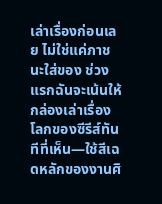เล่าเรื่องก่อนเลย ไม่ใช่แค่ภาชนะใส่ของ ช่วงแรกฉันจะเน้นให้กล่องเล่าเรื่องโลกของซีรีส์ทันทีที่เห็น—ใช้สีเฉดหลักของงานศิ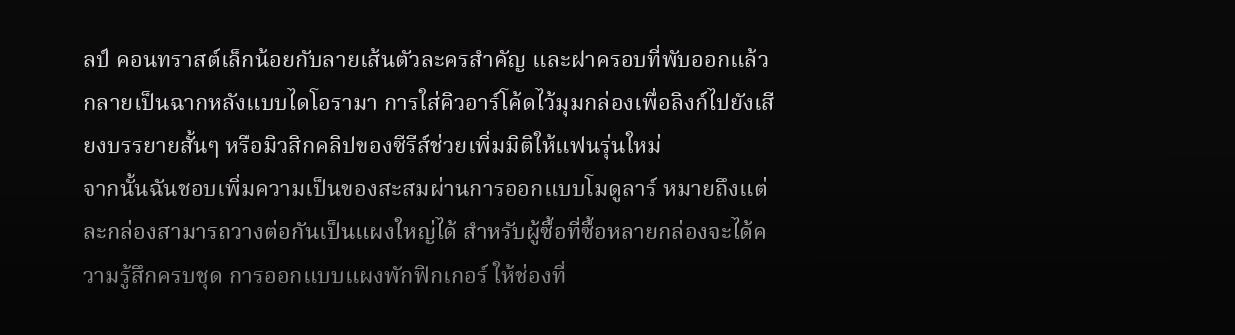ลป์ คอนทราสต์เล็กน้อยกับลายเส้นตัวละครสำคัญ และฝาครอบที่พับออกแล้วกลายเป็นฉากหลังแบบไดโอรามา การใส่คิวอาร์โค้ดไว้มุมกล่องเพื่อลิงก์ไปยังเสียงบรรยายสั้นๆ หรือมิวสิกคลิปของซีรีส์ช่วยเพิ่มมิติให้แฟนรุ่นใหม่
จากนั้นฉันชอบเพิ่มความเป็นของสะสมผ่านการออกแบบโมดูลาร์ หมายถึงแต่ละกล่องสามารถวางต่อกันเป็นแผงใหญ่ได้ สำหรับผู้ซื้อที่ซื้อหลายกล่องจะได้ความรู้สึกครบชุด การออกแบบแผงพักฟิกเกอร์ ให้ช่องที่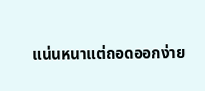แน่นหนาแต่ถอดออกง่าย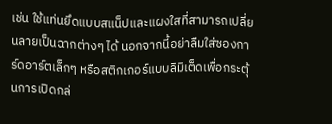เช่น ใช้แท่นยึดแบบสแน็ปและแผงใสที่สามารถเปลี่ยนลายเป็นฉากต่างๆ ได้ นอกจากนี้อย่าลืมใส่ซองการ์ดอาร์ตเล็กๆ หรือสติกเกอร์แบบลิมิเต็ดเพื่อกระตุ้นการเปิดกล่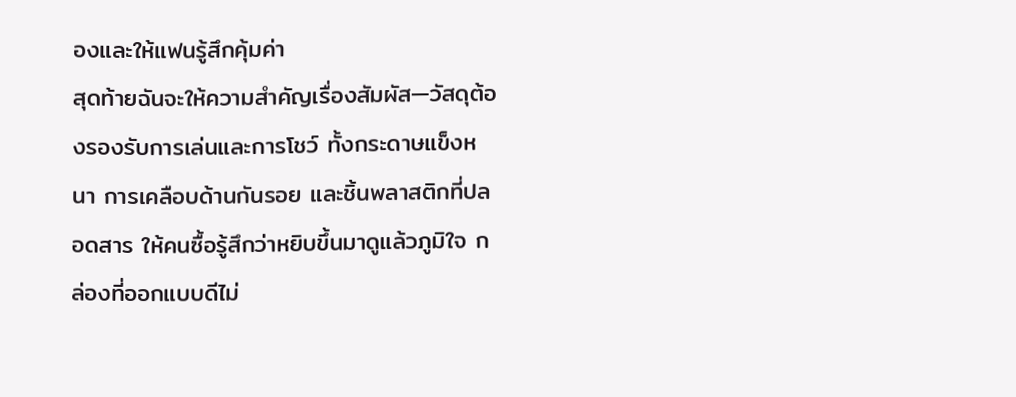องและให้แฟนรู้สึกคุ้มค่า
สุดท้ายฉันจะให้ความสำคัญเรื่องสัมผัส—วัสดุต้องรองรับการเล่นและการโชว์ ทั้งกระดาษแข็งหนา การเคลือบด้านกันรอย และชิ้นพลาสติกที่ปลอดสาร ให้คนซื้อรู้สึกว่าหยิบขึ้นมาดูแล้วภูมิใจ กล่องที่ออกแบบดีไม่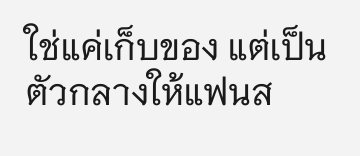ใช่แค่เก็บของ แต่เป็นตัวกลางให้แฟนส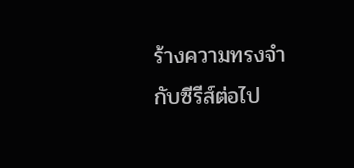ร้างความทรงจำกับซีรีส์ต่อไป